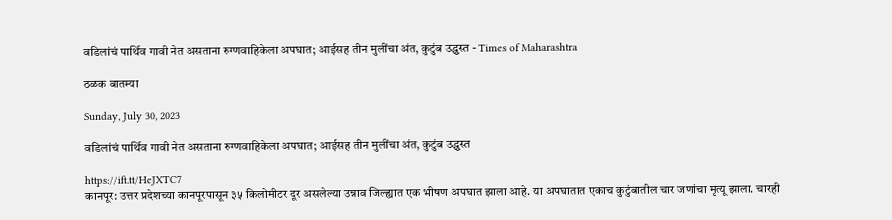वडिलांचं पार्थिव गावी नेत असताना रुग्णवाहिकेला अपघात; आईसह तीन मुलींचा अंत, कुटुंब उद्ध्वस्त - Times of Maharashtra

ठळक बातम्या

Sunday, July 30, 2023

वडिलांचं पार्थिव गावी नेत असताना रुग्णवाहिकेला अपघात; आईसह तीन मुलींचा अंत, कुटुंब उद्ध्वस्त

https://ift.tt/HeJXTC7
कानपूर: उत्तर प्रदेशच्या कानपूरपासून ३५ किलोमीटर दूर असलेल्या उन्नाव जिल्ह्यात एक भीषण अपघात झाला आहे. या अपघातात एकाच कुटुंबातील चार जणांचा मृत्यू झाला. चारही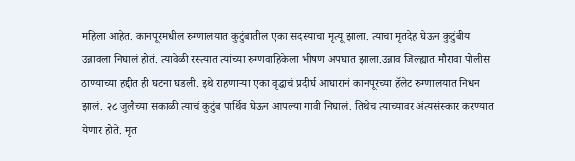महिला आहेत. कानपूरमधील रुग्णालयात कुटुंबातील एका सदस्याचा मृत्यू झाला. त्याचा मृतदेह घेऊन कुटुंबीय उन्नावला निघालं होतं. त्यावेळी रस्त्यात त्यांच्या रुग्णवाहिकेला भीषण अपघात झाला.उन्नाव जिल्ह्यात मौरावा पोलीस ठाण्याच्या हद्दीत ही घटना घडली. इथे राहणाऱ्या एका वृद्धाचं प्रदीर्घ आघारानं कानपूरच्या हॅलेट रुग्णालयात निधन झालं. २८ जुलैच्या सकाळी त्याचं कुटुंब पार्थिव घेऊन आपल्या गावी निघालं. तिथेच त्याच्यावर अंत्यसंस्कार करण्यात येणार होते. मृत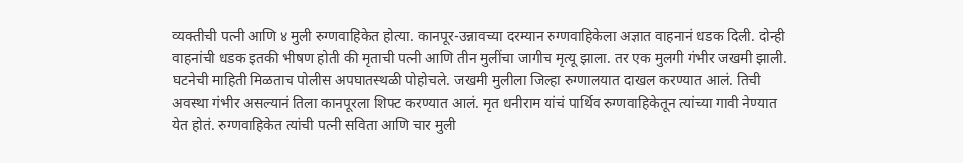व्यक्तीची पत्नी आणि ४ मुली रुग्णवाहिकेत होत्या. कानपूर-उन्नावच्या दरम्यान रुग्णवाहिकेला अज्ञात वाहनानं धडक दिली. दोन्ही वाहनांची धडक इतकी भीषण होती की मृताची पत्नी आणि तीन मुलींचा जागीच मृत्यू झाला. तर एक मुलगी गंभीर जखमी झाली. घटनेची माहिती मिळताच पोलीस अपघातस्थळी पोहोचले. जखमी मुलीला जिल्हा रुग्णालयात दाखल करण्यात आलं. तिची अवस्था गंभीर असल्यानं तिला कानपूरला शिफ्ट करण्यात आलं. मृत धनीराम यांचं पार्थिव रुग्णवाहिकेतून त्यांच्या गावी नेण्यात येत होतं. रुग्णवाहिकेत त्यांची पत्नी सविता आणि चार मुली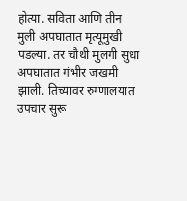होत्या. सविता आणि तीन मुली अपघातात मृत्यूमुखी पडल्या. तर चौथी मुलगी सुधा अपघातात गंभीर जखमी झाली. तिच्यावर रुग्णालयात उपचार सुरू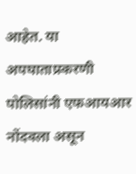आहेत. या अपघाताप्रकरणी पोलिसांनी एफआयआर नोंदवला असून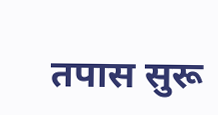तपास सुरू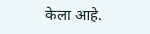केला आहे.